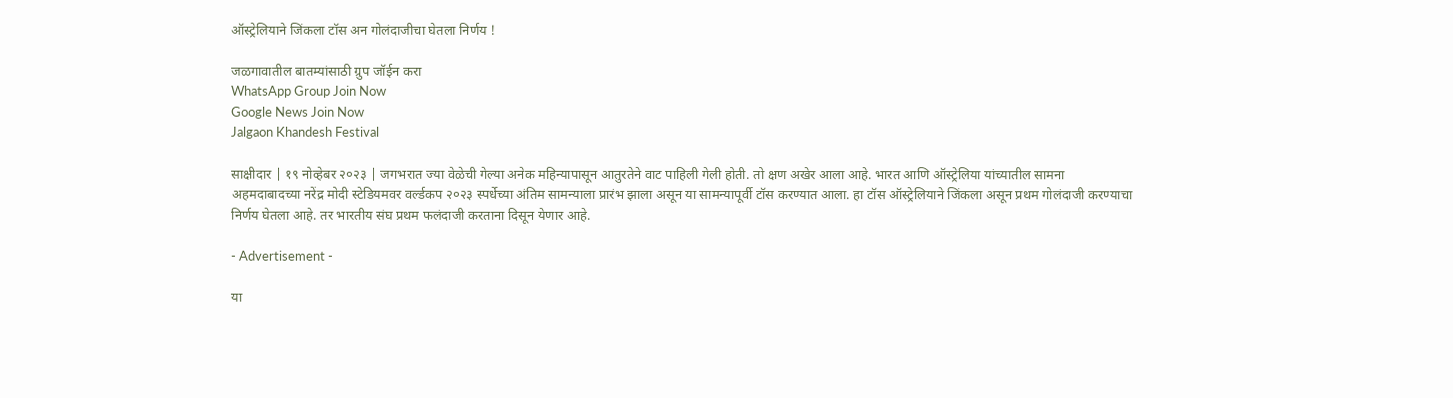ऑस्ट्रेलियाने जिंकला टॉस अन गोलंदाजीचा घेतला निर्णय !

जळगावातील बातम्यांसाठी ग्रुप जॉईन करा
WhatsApp Group Join Now
Google News Join Now
Jalgaon Khandesh Festival

साक्षीदार | १९ नोव्हेबर २०२३ | जगभरात ज्या वेळेची गेल्या अनेक महिन्यापासून आतुरतेने वाट पाहिली गेली होती. तो क्षण अखेर आला आहे. भारत आणि ऑस्ट्रेलिया यांच्यातील सामना अहमदाबादच्या नरेंद्र मोदी स्टेडियमवर वर्ल्डकप २०२३ स्पर्धेच्या अंतिम सामन्याला प्रारंभ झाला असून या सामन्यापूर्वी टॉस करण्यात आला. हा टॉस ऑस्ट्रेलियाने जिंकला असून प्रथम गोलंदाजी करण्याचा निर्णय घेतला आहे. तर भारतीय संघ प्रथम फलंदाजी करताना दिसून येणार आहे.

- Advertisement -

या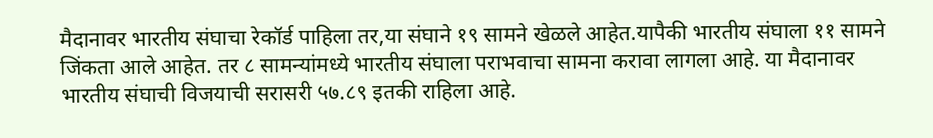मैदानावर भारतीय संघाचा रेकॉर्ड पाहिला तर,या संघाने १९ सामने खेळले आहेत.यापैकी भारतीय संघाला ११ सामने जिंकता आले आहेत. तर ८ सामन्यांमध्ये भारतीय संघाला पराभवाचा सामना करावा लागला आहे. या मैदानावर भारतीय संघाची विजयाची सरासरी ५७.८९ इतकी राहिला आहे.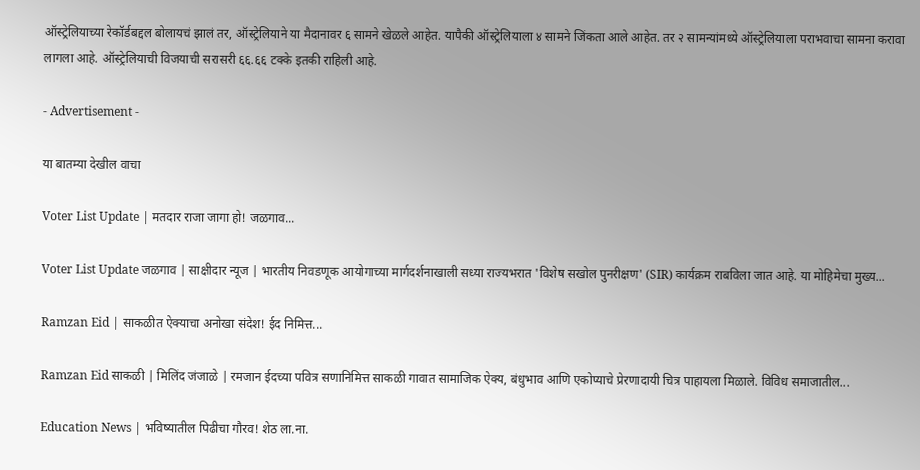ऑस्ट्रेलियाच्या रेकॉर्डबद्दल बोलायचं झालं तर, ऑस्ट्रेलियाने या मैदानावर ६ सामने खेळले आहेत. यापैकी ऑस्ट्रेलियाला ४ सामने जिंकता आले आहेत. तर २ सामन्यांमध्ये ऑस्ट्रेलियाला पराभवाचा सामना करावा लागला आहे. ऑस्ट्रेलियाची विजयाची सरासरी ६६.६६ टक्के इतकी राहिली आहे.

- Advertisement -

या बातम्या देखील वाचा

Voter List Update | मतदार राजा जागा हो! जळगाव...

Voter List Update जळगाव | साक्षीदार न्यूज | भारतीय निवडणूक आयोगाच्या मार्गदर्शनाखाली सध्या राज्यभरात 'विशेष सखोल पुनरीक्षण' (SIR) कार्यक्रम राबविला जात आहे. या मोहिमेचा मुख्य...

Ramzan Eid | साकळीत ऐक्याचा अनोखा संदेश! ईद निमित्त...

Ramzan Eid साकळी | मिलिंद जंजाळे | रमजान ईदच्या पवित्र सणानिमित्त साकळी गावात सामाजिक ऐक्य, बंधुभाव आणि एकोप्याचे प्रेरणादायी चित्र पाहायला मिळाले. विविध समाजातील...

Education News | भविष्यातील पिढीचा गौरव! शेठ ला.ना.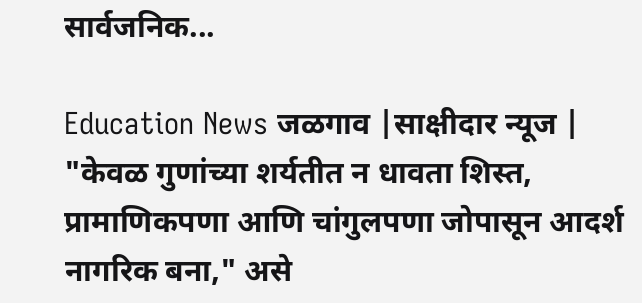सार्वजनिक...

Education News जळगाव |साक्षीदार न्यूज | "केवळ गुणांच्या शर्यतीत न धावता शिस्त, प्रामाणिकपणा आणि चांगुलपणा जोपासून आदर्श नागरिक बना," असे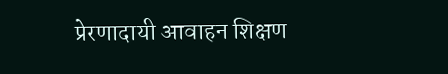प्रेरणादायी आवाहन शिक्षण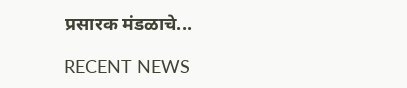प्रसारक मंडळाचे...

RECENT NEWS